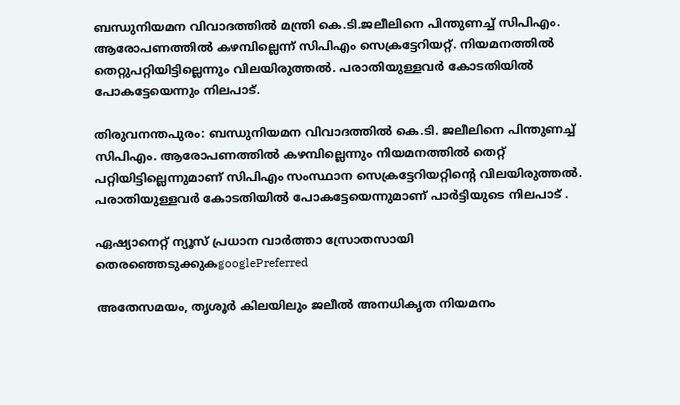ബന്ധുനിയമന വിവാദത്തിൽ മന്ത്രി കെ.ടി.ജലീലിനെ പിന്തുണച്ച് സിപിഎം. ആരോപണത്തിൽ കഴമ്പില്ലെന്ന് സിപിഎം സെക്രട്ടേറിയറ്റ്. നിയമനത്തിൽ തെറ്റുപറ്റിയിട്ടില്ലെന്നും വിലയിരുത്തൽ. പരാതിയുള്ളവർ കോടതിയിൽ പോകട്ടേയെന്നും നിലപാട്.

തിരുവനന്തപുരം: ബന്ധുനിയമന വിവാദത്തിൽ കെ.ടി. ജലീലിനെ പിന്തുണച്ച് സിപിഎം. ആരോപണത്തിൽ കഴമ്പില്ലെന്നും നിയമനത്തിൽ തെറ്റ് പറ്റിയിട്ടില്ലെന്നുമാണ് സിപിഎം സംസ്ഥാന സെക്രട്ടേറിയറ്റിന്‍റെ വിലയിരുത്തല്‍. പരാതിയുള്ളവർ കോടതിയിൽ പോകട്ടേയെന്നുമാണ് പാര്‍ട്ടിയുടെ നിലപാട് .

ഏഷ്യാനെറ്റ് ന്യൂസ് പ്രധാന വാർത്താ സ്രോതസായി തെരഞ്ഞെടുക്കുകgooglePreferred

അതേസമയം, തൃശൂർ കിലയിലും ജലീൽ അനധികൃത നിയമനം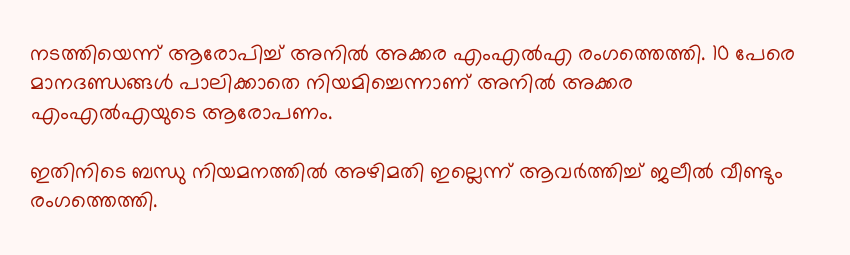നടത്തിയെന്ന് ആരോപിച്ച് അനിൽ അക്കര എംഎൽഎ രംഗത്തെത്തി. 10 പേരെ മാനദണ്ഡങ്ങൾ പാലിക്കാതെ നിയമിച്ചെന്നാണ് അനില്‍ അക്കര എംഎല്‍എയുടെ ആരോപണം.

ഇതിനിടെ ബന്ധു നിയമനത്തില്‍ അഴിമതി ഇല്ലെന്ന് ആവർത്തിച്ച് ജലീൽ വീണ്ടും രംഗത്തെത്തി.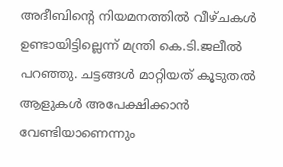അദീബിന്‍റെ നിയമനത്തിൽ വീഴ്ചകൾ ഉണ്ടായിട്ടില്ലെന്ന് മന്ത്രി കെ.ടി.ജലീല്‍ പറഞ്ഞു. ചട്ടങ്ങൾ മാറ്റിയത് കൂടുതൽ ആളുകൾ അപേക്ഷിക്കാൻ വേണ്ടിയാണെന്നും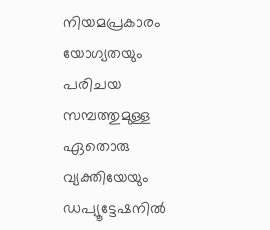നിയമപ്രകാരം യോഗ്യതയും പരിചയ സമ്പത്തുമുള്ള ഏതൊരു വ്യക്തിയേയും ഡപ്യൂട്ടേഷനിൽ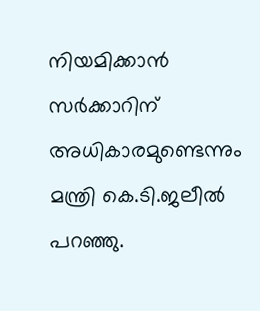നിയമിക്കാൻ സര്‍ക്കാറിന് അധികാരമുണ്ടെന്നും മന്ത്രി കെ.ടി.ജലീല്‍ പറഞ്ഞു.